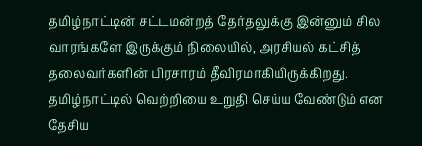தமிழ்நாட்டின் சட்டமன்றத் தேர்தலுக்கு இன்னும் சில வாரங்களே இருக்கும் நிலையில், அரசியல் கட்சித் தலைவர்களின் பிரசாரம் தீவிரமாகியிருக்கிறது.
தமிழ்நாட்டில் வெற்றியை உறுதி செய்ய வேண்டும் என தேசிய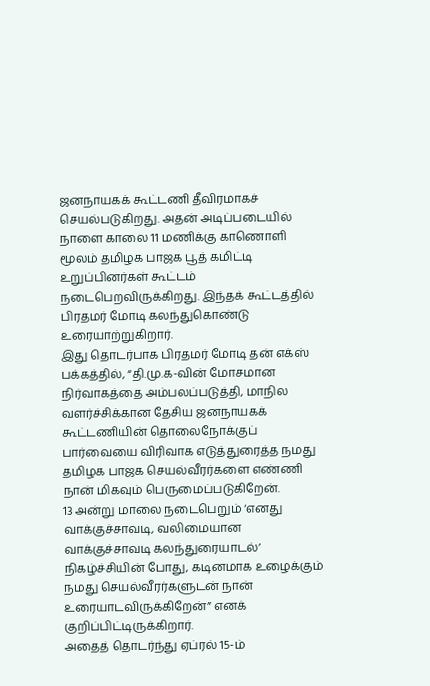ஜனநாயகக் கூட்டணி தீவிரமாகச் செயல்படுகிறது. அதன் அடிப்படையில் நாளை காலை 11 மணிக்கு காணொளி மூலம் தமிழக பாஜக பூத் கமிட்டி உறுப்பினர்கள் கூட்டம் நடைபெறவிருக்கிறது. இந்தக் கூட்டத்தில் பிரதமர் மோடி கலந்துகொண்டு உரையாற்றுகிறார்.
இது தொடர்பாக பிரதமர் மோடி தன் எக்ஸ் பக்கத்தில், “தி.மு.க-வின் மோசமான நிர்வாகத்தை அம்பலப்படுத்தி, மாநில வளர்ச்சிக்கான தேசிய ஜனநாயகக் கூட்டணியின் தொலைநோக்குப் பார்வையை விரிவாக எடுத்துரைத்த நமது தமிழக பாஜக செயல்வீரர்களை எண்ணி நான் மிகவும் பெருமைப்படுகிறேன்.
13 அன்று மாலை நடைபெறும் ‘எனது வாக்குச்சாவடி, வலிமையான வாக்குச்சாவடி கலந்துரையாடல்’ நிகழ்ச்சியின் போது, கடினமாக உழைக்கும் நமது செயல்வீரர்களுடன் நான் உரையாடவிருக்கிறேன்” எனக் குறிப்பிட்டிருக்கிறார்.
அதைத் தொடர்ந்து ஏப்ரல் 15-ம்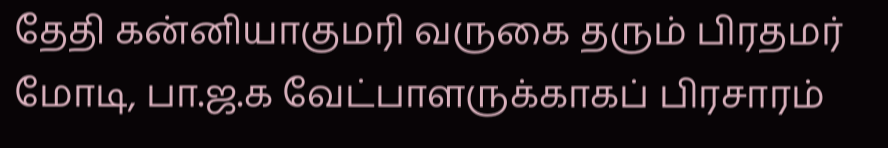தேதி கன்னியாகுமரி வருகை தரும் பிரதமர் மோடி, பா.ஜ.க வேட்பாளருக்காகப் பிரசாரம்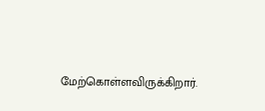மேற்கொள்ளவிருக்கிறார்.